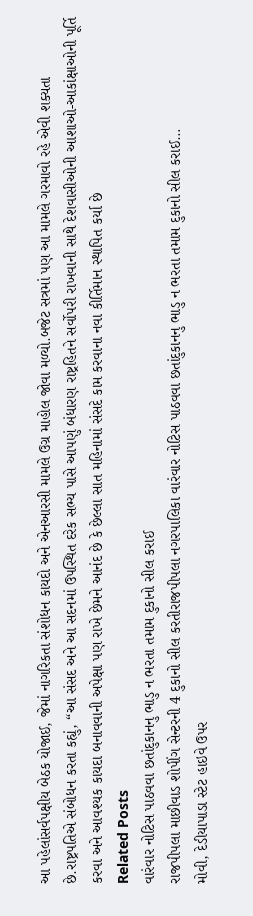આ પહેલાંસર્વપક્ષીય બેઠક યોજાઈ, જેમાં નાગરિકતા સંશોધન કાયદો અને એનઆરસી મામલે ઉગ્ર માહોલ જોવા મળ્યો.બજેટ સત્રમાં પણ આ મામલે ગરમાવો રહે એવી શક્યતા છે.રાષ્ટ્રપતિએ સંબોધન કરતા કહ્યું, “આ સંસદ અને આ સદનમાં ઉપસ્થિત દરેક સભ્ય પાસે આપણું બંધારણ રાષ્ટ્રહિતને સર્વોપરી રાખવાની સાથે દેશવાસીઓની આશાઓ-આકાંક્ષાઓની પૂર્તિ કરવા અને આવશ્યક કાયદા બનાવવાની અપેક્ષા પણ રાખે છેમને આનંદ છે કે છેલ્લા સાત મહિનામાં સંસદે કામ કરવાના નવા કીર્તિમાન સ્થાપિત કર્યા છે
Related Posts
વારંવાર નોટિસ પાઠવવા છતાંદુકાનનુ ભાડુ ન ભરતા તમામ દુકાનો સીલ કરાઈ
રાજપીપલા માછીવાડ શોપીંગ સેન્ટરની 4 દુકાનો સીલ કરતીરાજપીપલા નગરપાલિકા વારંવાર નોટિસ પાઠવવા છતાંદુકાનનુ ભાડુ ન ભરતા તમામ દુકાનો સીલ કરાઈ…
મોવી, દેડીયાપાડા સ્ટેટ હાઇવે ઉપર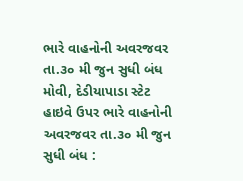ભારે વાહનોની અવરજવર તા.૩૦ મી જુન સુધી બંધ
મોવી, દેડીયાપાડા સ્ટેટ હાઇવે ઉપર ભારે વાહનોની અવરજવર તા.૩૦ મી જુન સુધી બંધ :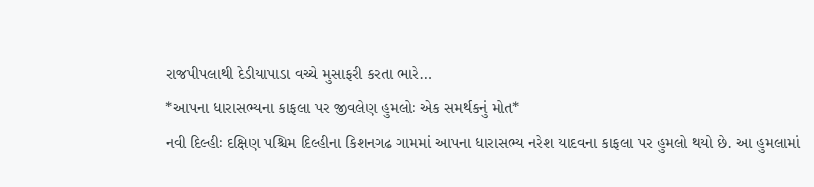રાજપીપલાથી દેડીયાપાડા વચ્ચે મુસાફરી કરતા ભારે…
*આપના ધારાસભ્યના કાફલા પર જીવલેણ હુમલોઃ એક સમર્થકનું મોત*
નવી દિલ્હીઃ દક્ષિણ પશ્ચિમ દિલ્હીના કિશનગઢ ગામમાં આપના ધારાસભ્ય નરેશ યાદવના કાફલા પર હુમલો થયો છે. આ હુમલામાં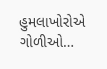હુમલાખોરોએ ગોળીઓ…